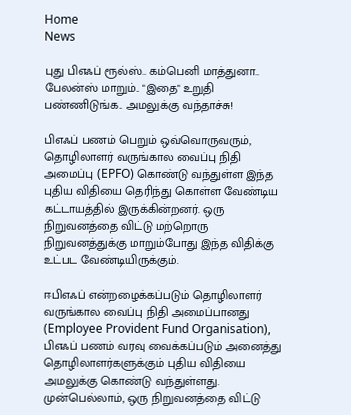Home
News

புது பிஎஃப் ரூல்ஸ்.. கம்பெனி மாத்துனா.. பேலன்ஸ் மாறும்.. "இதை" உறுதி பண்ணிடுங்க.. அமலுக்கு வந்தாச்சு!

பிஎஃப் பணம் பெறும்‌ ஒவ்வொருவரும், தொழிலாளர் வருங்கால வைப்பு நிதி அமைப்பு (EPFO) கொண்டு வந்துள்ள இந்த புதிய விதியை தெரிந்து கொள்ள வேண்டிய கட்டாயத்தில் இருக்கின்றனர். ஒரு நிறுவனத்தை விட்டு மற்றொரு நிறுவனத்துக்கு மாறும்போது இந்த விதிக்கு உட்பட வேண்டியிருக்கும்.

ஈபிஎஃப் என்றழைக்கப்படும் தொழிலாளர் வருங்கால வைப்பு நிதி அமைப்பானது (Employee Provident Fund Organisation), பிஎஃப் பணம் வரவு வைக்கப்படும் அனைத்து தொழிலாளர்களுக்கும் புதிய விதியை அமலுக்கு கொண்டு வந்துள்ளது. முன்பெல்லாம், ஒரு நிறுவனத்தை விட்டு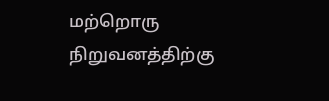மற்றொரு நிறுவனத்திற்கு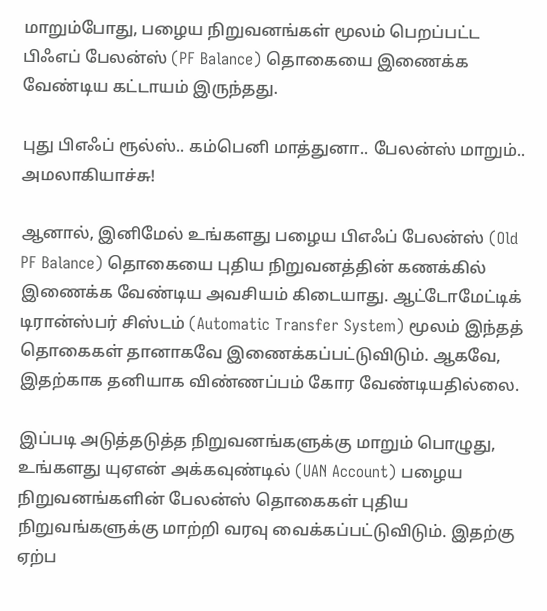மாறும்போது, பழைய நிறுவனங்கள் மூலம் பெறப்பட்ட பிஃஎப் பேலன்ஸ் (PF Balance) தொகையை இணைக்க வேண்டிய கட்டாயம் இருந்தது.

புது பிஎஃப் ரூல்ஸ்.. கம்பெனி மாத்துனா.. பேலன்ஸ் மாறும்.. அமலாகியாச்சு!

ஆனால், இனிமேல் உங்களது பழைய பிஎஃப் பேலன்ஸ் (Old PF Balance) தொகையை புதிய நிறுவனத்தின் கணக்கில் இணைக்க வேண்டிய அவசியம் கிடையாது. ஆட்டோமேட்டிக் டிரான்ஸ்பர் சிஸ்டம் (Automatic Transfer System) மூலம் இந்தத் தொகைகள் தானாகவே இணைக்கப்பட்டுவிடும். ஆகவே, இதற்காக தனியாக விண்ணப்பம் கோர வேண்டியதில்லை.

இப்படி அடுத்தடுத்த நிறுவனங்களுக்கு மாறும் பொழுது, உங்களது யுஏஎன் அக்கவுண்டில் (UAN Account) பழைய நிறுவனங்களின் பேலன்ஸ் தொகைகள் புதிய நிறுவங்களுக்கு மாற்றி வரவு வைக்கப்பட்டுவிடும். இதற்கு ஏற்ப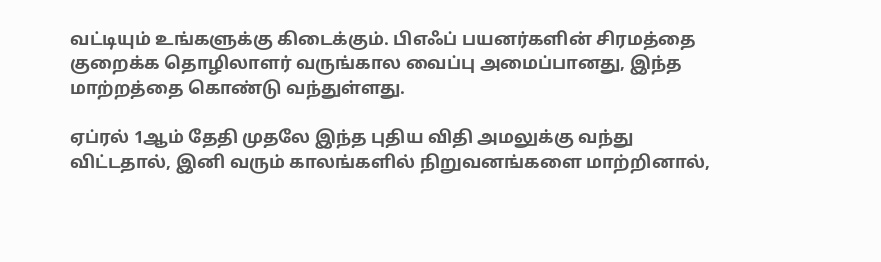வட்டியும் உங்களுக்கு கிடைக்கும். பிஎஃப் பயனர்களின் சிரமத்தை குறைக்க தொழிலாளர் வருங்கால வைப்பு அமைப்பானது, இந்த மாற்றத்தை கொண்டு வந்துள்ளது.

ஏப்ரல் 1ஆம் தேதி முதலே இந்த புதிய விதி அமலுக்கு வந்து விட்டதால், இனி வரும் காலங்களில் நிறுவனங்களை மாற்றினால்,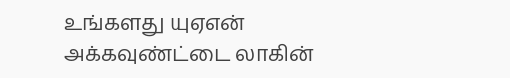உங்களது யுஏஎன் அக்கவுண்ட்டை லாகின்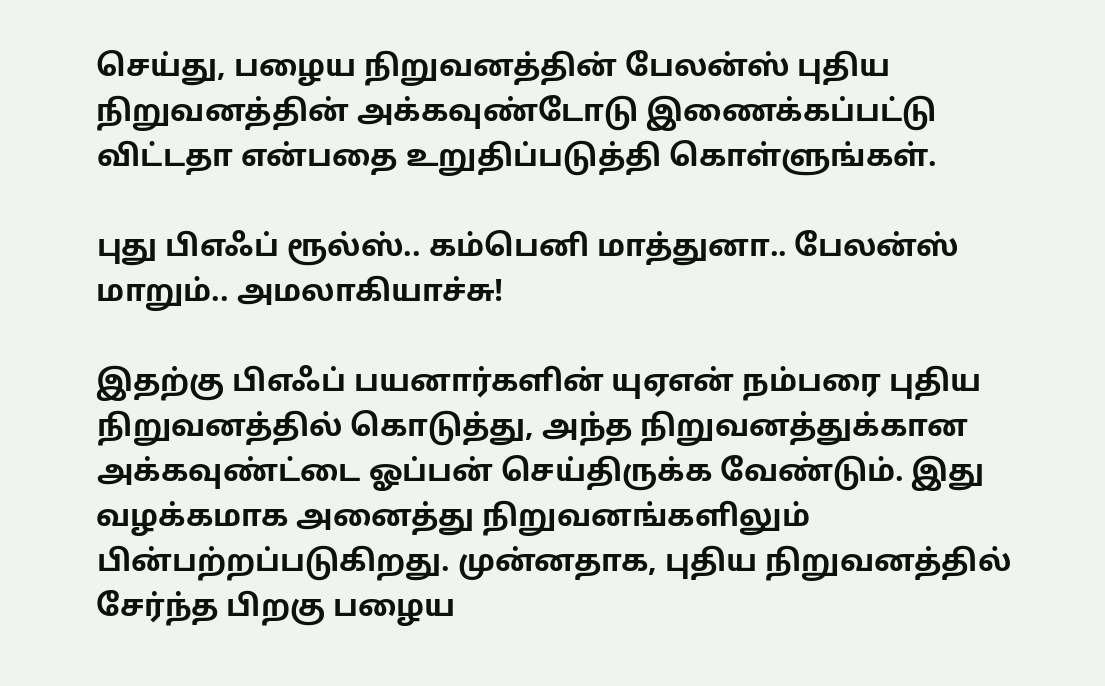செய்து, பழைய நிறுவனத்தின் பேலன்ஸ் புதிய நிறுவனத்தின் அக்கவுண்டோடு இணைக்கப்பட்டு விட்டதா என்பதை உறுதிப்படுத்தி கொள்ளுங்கள்.

புது பிஎஃப் ரூல்ஸ்.. கம்பெனி மாத்துனா.. பேலன்ஸ் மாறும்.. அமலாகியாச்சு!

இதற்கு பிஎஃப் பயனார்களின் யுஏஎன் நம்பரை புதிய நிறுவனத்தில் கொடுத்து, அந்த நிறுவனத்துக்கான அக்கவுண்ட்டை ஓப்பன் செய்திருக்க வேண்டும். இது வழக்கமாக அனைத்து நிறுவனங்களிலும் பின்பற்றப்படுகிறது. முன்னதாக, புதிய நிறுவனத்தில் சேர்ந்த பிறகு பழைய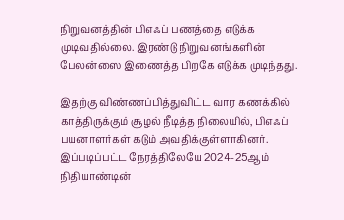நிறுவனத்தின் பிஎஃப் பணத்தை எடுக்க முடிவதில்லை. இரண்டு நிறுவனங்களின் பேலன்ஸை இணைத்த பிறகே எடுக்க முடிந்தது.

இதற்கு விண்ணப்பித்துவிட்ட வார கணக்கில் காத்திருக்கும் சூழல் நீடித்த நிலையில், பிஎஃப் பயனாளர்கள் கடும் அவதிக்குள்ளாகினர். இப்படிப்பட்ட நேரத்திலேயே 2024-25ஆம் நிதியாண்டின்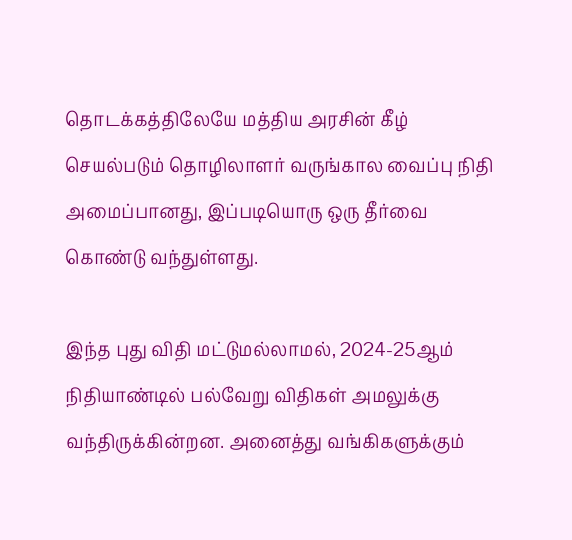தொடக்கத்திலேயே மத்திய அரசின் கீழ் செயல்படும் தொழிலாளர் வருங்கால வைப்பு நிதி அமைப்பானது, இப்படியொரு ஒரு தீர்வை கொண்டு வந்துள்ளது.

இந்த புது விதி மட்டுமல்லாமல், 2024-25ஆம் நிதியாண்டில் பல்வேறு விதிகள் அமலுக்கு வந்திருக்கின்றன. அனைத்து வங்கிகளுக்கும்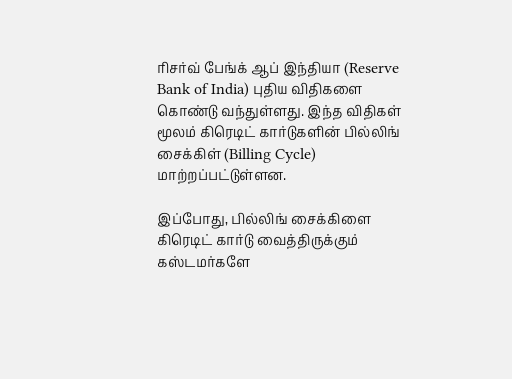ரிசர்வ் பேங்க் ஆப் இந்தியா (Reserve Bank of India) புதிய விதிகளை கொண்டு வந்துள்ளது. இந்த விதிகள் மூலம் கிரெடிட் கார்டுகளின் பில்லிங் சைக்கிள் (Billing Cycle) மாற்றப்பட்டுள்ளன.

இப்போது, பில்லிங் சைக்கிளை கிரெடிட் கார்டு வைத்திருக்கும் கஸ்டமர்களே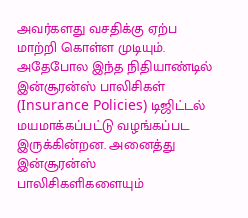அவர்களது வசதிக்கு ஏற்ப மாற்றி கொள்ள முடியும். அதேபோல இந்த நிதியாண்டில் இன்சூரன்ஸ் பாலிசிகள் (Insurance Policies) டிஜிட்டல் மயமாக்கப்பட்டு வழங்கப்பட இருக்கின்றன. அனைத்து இன்சூரன்ஸ் பாலிசிகளிகளையும்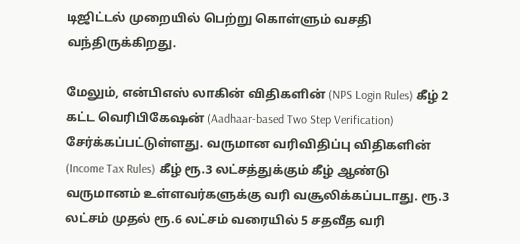டிஜிட்டல் முறையில் பெற்று கொள்ளும் வசதி வந்திருக்கிறது.

மேலும், என்பிஎஸ் லாகின் விதிகளின் (NPS Login Rules) கீழ் 2 கட்ட வெரிபிகேஷன் (Aadhaar-based Two Step Verification) சேர்க்கப்பட்டுள்ளது. வருமான வரிவிதிப்பு விதிகளின் (Income Tax Rules) கீழ் ரூ.3 லட்சத்துக்கும் கீழ் ஆண்டு வருமானம் உள்ளவர்களுக்கு வரி வசூலிக்கப்படாது. ரூ.3 லட்சம் முதல் ரூ.6 லட்சம் வரையில் 5 சதவீத வரி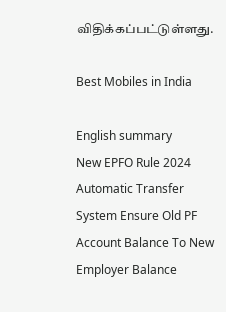விதிக்கப்பட்டுள்ளது.

Best Mobiles in India

English summary
New EPFO Rule 2024 Automatic Transfer System Ensure Old PF Account Balance To New Employer Balance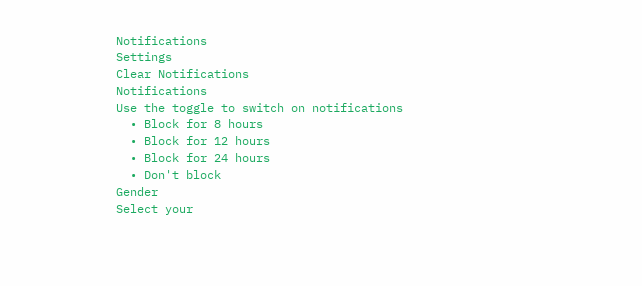Notifications
Settings
Clear Notifications
Notifications
Use the toggle to switch on notifications
  • Block for 8 hours
  • Block for 12 hours
  • Block for 24 hours
  • Don't block
Gender
Select your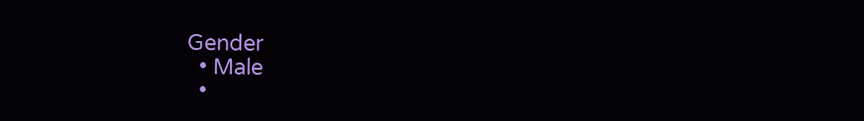Gender
  • Male
  •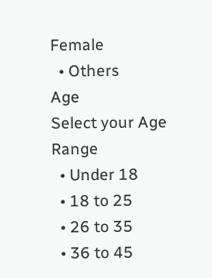Female
  • Others
Age
Select your Age Range
  • Under 18
  • 18 to 25
  • 26 to 35
  • 36 to 45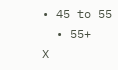• 45 to 55
  • 55+
X